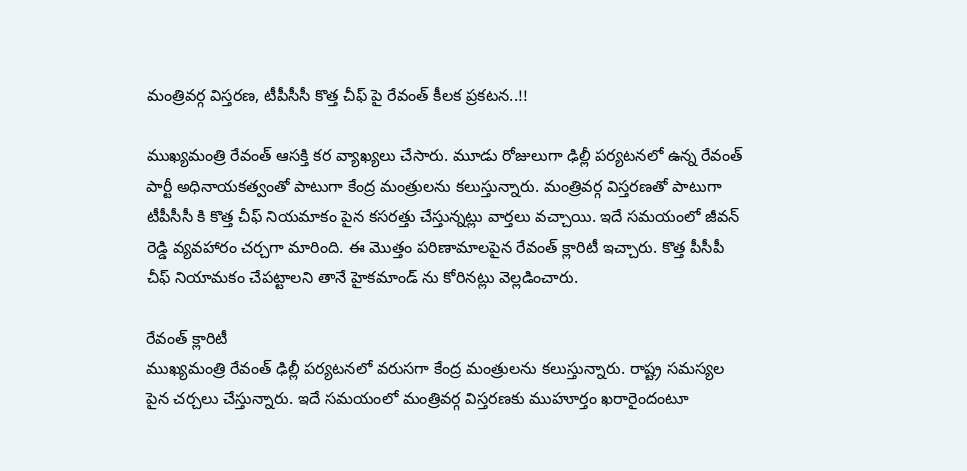మంత్రివర్గ విస్తరణ, టీపీసీసీ కొత్త చీఫ్ పై రేవంత్ కీలక ప్రకటన..!!

ముఖ్యమంత్రి రేవంత్ ఆసక్తి కర వ్యాఖ్యలు చేసారు. మూడు రోజులుగా ఢిల్లీ పర్యటనలో ఉన్న రేవంత్ పార్టీ అధినాయకత్వంతో పాటుగా కేంద్ర మంత్రులను కలుస్తున్నారు. మంత్రివర్గ విస్తరణతో పాటుగా టీపీసీసీ కి కొత్త చీఫ్ నియమాకం పైన కసరత్తు చేస్తున్నట్లు వార్తలు వచ్చాయి. ఇదే సమయంలో జీవన్ రెడ్డి వ్యవహారం చర్చగా మారింది. ఈ మొత్తం పరిణామాలపైన రేవంత్ క్లారిటీ ఇచ్చారు. కొత్త పీసీపీ చీఫ్ నియామకం చేపట్టాలని తానే హైకమాండ్ ను కోరినట్లు వెల్లడించారు.

రేవంత్ క్లారిటీ
ముఖ్యమంత్రి రేవంత్ ఢిల్లీ పర్యటనలో వరుసగా కేంద్ర మంత్రులను కలుస్తున్నారు. రాష్ట్ర సమస్యల పైన చర్చలు చేస్తున్నారు. ఇదే సమయంలో మంత్రివర్గ విస్తరణకు ముహూర్తం ఖరారైందంటూ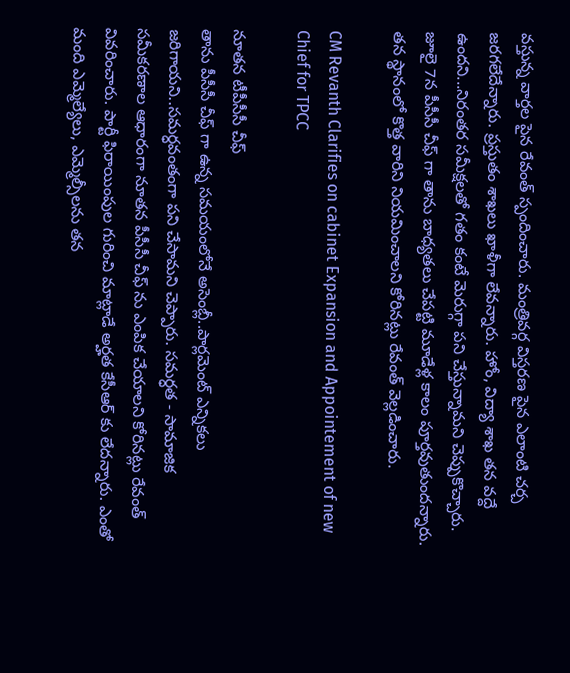వస్తున్న వార్తల పైన రేవంత్ స్పందించారు. మంత్రివర్గ విస్తరణ పైన ఎలాంటి చర్చ జరగలేదేన్నారు. ప్రస్తుతం శాఖలు ఖాళీగా లేవన్నారు. హోం, విద్యా శాఖ తన వద్దే ఉందని...నిరంతర సమీక్షలతో గతం కంటే మెరుగ్గా పని చేస్తున్నామని చెప్పుకొచ్చారు. జూలై 7న పీసీసీ చీఫ్ గా తాను బాధ్యతలు చేపట్టి మూడేళ్ల కాలం పూర్తవుతుందన్నారు. తన స్థానంలో కొత్త వారిని నియమించాలని కోరినట్లు రేవంత్ వెల్లడించారు.

CM Revanth Clarifies on cabinet Expansion and Appointement of new Chief for TPCC

నూతన టీపీసీసీ చీఫ్
తాను పీసీసీ చీఫ్ గా ఉన్న సమయంలోనే అసెంబ్లీ..పార్లమెంట్ ఎన్నికలు జరిగాయని..సమర్ధవంతంగా పని చేసామని చెప్పారు. సమర్ధత - సామాజిక సమీకరణాల ఆధారంగా నూతన పీసీసీ చీఫ్ ను ఎంపిక చేయాలని కోరినట్లు రేవంత్ వివరించారు. పార్టీ ఫిరాయింపుల గురించి మాట్లాడే అర్హత కేసీఆర్ కు లేదన్నారు. ఎంతో మంది ఎమ్మెల్యేలు, ఎమ్మెల్సీలను తన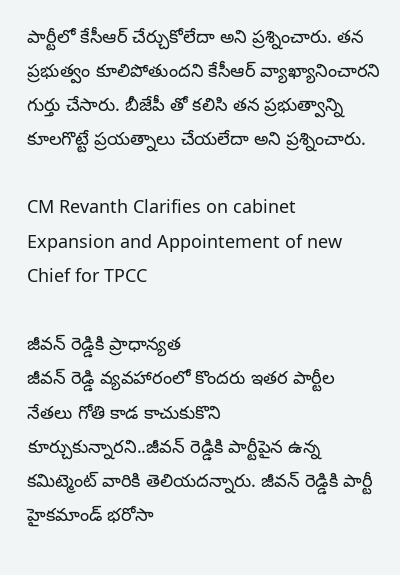పార్టీలో కేసీఆర్ చేర్చుకోలేదా అని ప్రశ్నించారు. తన ప్రభుత్వం కూలిపోతుందని కేసీఆర్ వ్యాఖ్యానించారని గుర్తు చేసారు. బీజేపీ తో కలిసి తన ప్రభుత్వాన్ని కూలగొట్టే ప్రయత్నాలు చేయలేదా అని ప్రశ్నించారు.

CM Revanth Clarifies on cabinet Expansion and Appointement of new Chief for TPCC

జీవన్ రెడ్డికి ప్రాధాన్యత
జీవన్ రెడ్డి వ్యవహారంలో కొందరు ఇతర పార్టీల నేతలు గోతి కాడ కాచుకుకొని కూర్చుకున్నారని..జీవన్ రెడ్డికి పార్టీపైన ఉన్న కమిట్మెంట్ వారికి తెలియదన్నారు. జీవన్ రెడ్డికి పార్టీ హైకమాండ్ భరోసా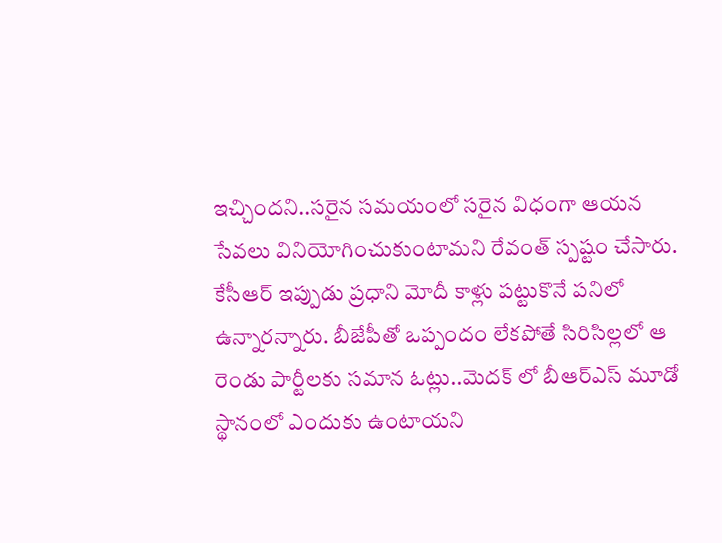ఇచ్చిందని..సరైన సమయంలో సరైన విధంగా ఆయన సేవలు వినియోగించుకుంటామని రేవంత్ స్పష్టం చేసారు. కేసీఆర్ ఇప్పుడు ప్రధాని మోదీ కాళ్లు పట్టుకొనే పనిలో ఉన్నారన్నారు. బీజేపీతో ఒప్పందం లేకపోతే సిరిసిల్లలో ఆ రెండు పార్టీలకు సమాన ఓట్లు..మెదక్ లో బీఆర్ఎస్ మూడో స్థానంలో ఎందుకు ఉంటాయని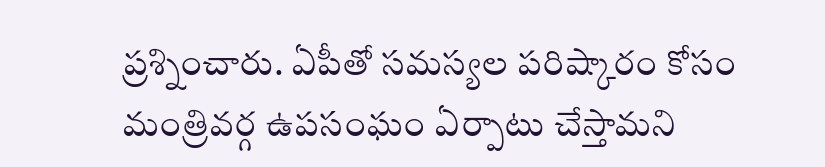ప్రశ్నించారు. ఏపీతో సమస్యల పరిష్కారం కోసం మంత్రివర్గ ఉపసంఘం ఏర్పాటు చేస్తామని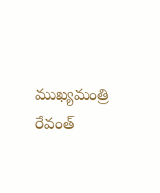ముఖ్యమంత్రి రేవంత్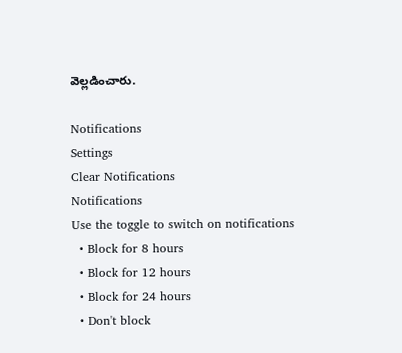వెల్లడించారు.

Notifications
Settings
Clear Notifications
Notifications
Use the toggle to switch on notifications
  • Block for 8 hours
  • Block for 12 hours
  • Block for 24 hours
  • Don't block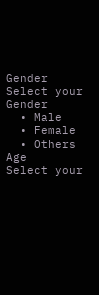Gender
Select your Gender
  • Male
  • Female
  • Others
Age
Select your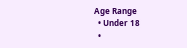Age Range
  • Under 18
  •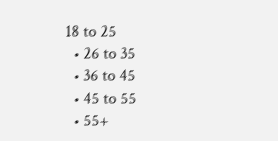18 to 25
  • 26 to 35
  • 36 to 45
  • 45 to 55
  • 55+